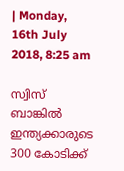| Monday, 16th July 2018, 8:25 am

സ്വിസ് ബാങ്കില്‍ ഇന്ത്യക്കാരുടെ 300 കോടിക്ക്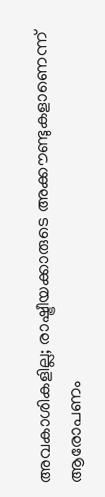അവകാശികളില്ല; രാഷ്ട്രീയക്കാരുടെ അക്കൗണ്ടുകളാണെന്ന് ആരോപണം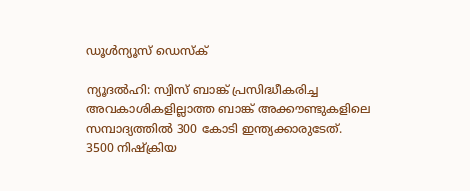ഡൂള്‍ന്യൂസ് ഡെസ്‌ക്

ന്യൂദല്‍ഹി: സ്വിസ് ബാങ്ക് പ്രസിദ്ധീകരിച്ച അവകാശികളില്ലാത്ത ബാങ്ക് അക്കൗണ്ടുകളിലെ സമ്പാദ്യത്തില്‍ 300 കോടി ഇന്ത്യക്കാരുടേത്. 3500 നിഷ്‌ക്രിയ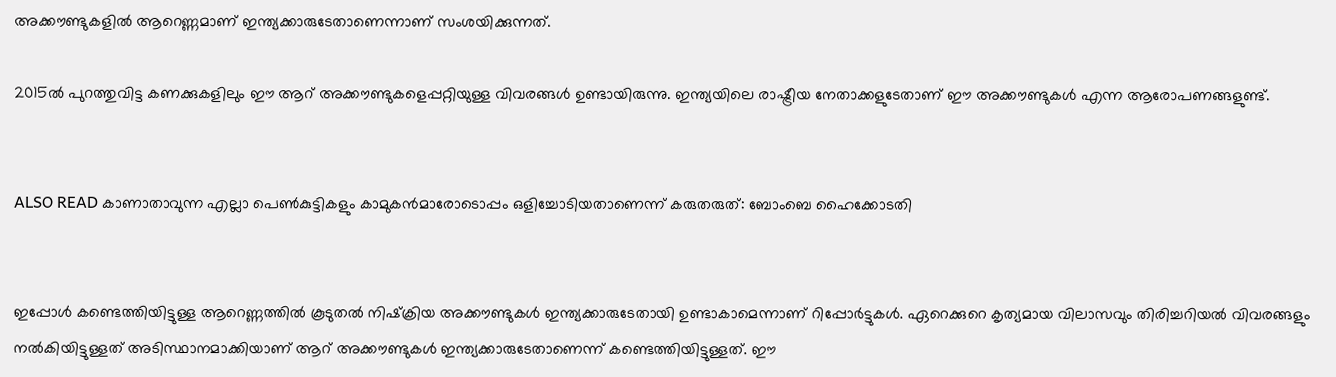അക്കൗണ്ടുകളില്‍ ആറെണ്ണമാണ് ഇന്ത്യക്കാരുടേതാണെന്നാണ് സംശയിക്കുന്നത്.

2015ല്‍ പുറത്തുവിട്ട കണക്കുകളിലും ഈ ആറ് അക്കൗണ്ടുകളെപ്പറ്റിയുള്ള വിവരങ്ങള്‍ ഉണ്ടായിരുന്നു. ഇന്ത്യയിലെ രാഷ്ട്രീയ നേതാക്കളുടേതാണ് ഈ അക്കൗണ്ടുകള്‍ എന്ന ആരോപണങ്ങളുണ്ട്.


ALSO READ കാണാതാവുന്ന എല്ലാ പെണ്‍കുട്ടികളും കാമുകന്‍മാരോടൊപ്പം ഒളിച്ചോടിയതാണെന്ന് കരുതരുത്: ബോംബെ ഹൈക്കോടതി


ഇപ്പോള്‍ കണ്ടെത്തിയിട്ടുള്ള ആറെണ്ണത്തില്‍ കൂടുതല്‍ നിഷ്‌ക്രിയ അക്കൗണ്ടുകള്‍ ഇന്ത്യക്കാരുടേതായി ഉണ്ടാകാമെന്നാണ് റിപ്പോര്‍ട്ടുകള്‍. ഏറെക്കുറെ കൃത്യമായ വിലാസവും തിരിച്ചറിയല്‍ വിവരങ്ങളും നല്‍കിയിട്ടുള്ളത് അടിസ്ഥാനമാക്കിയാണ് ആറ് അക്കൗണ്ടുകള്‍ ഇന്ത്യക്കാരുടേതാണെന്ന് കണ്ടെത്തിയിട്ടുള്ളത്. ഈ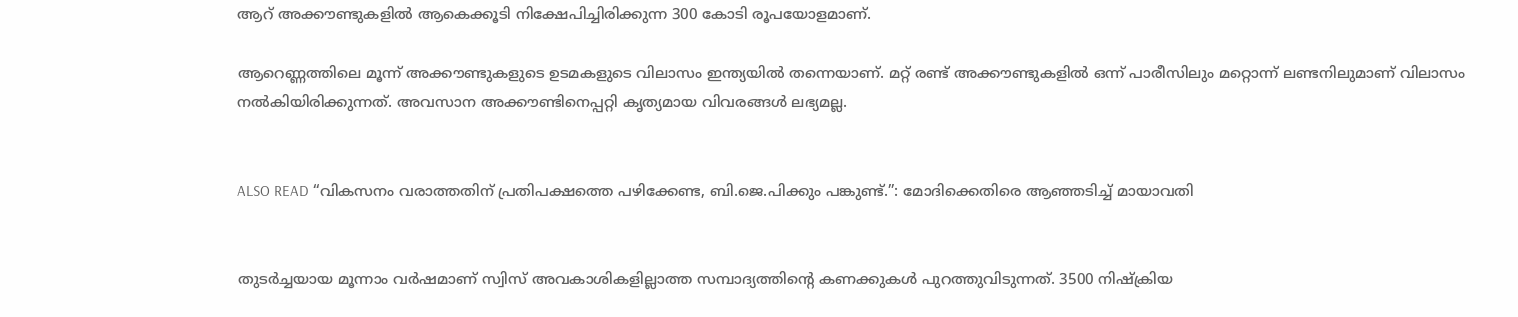ആറ് അക്കൗണ്ടുകളില്‍ ആകെക്കൂടി നിക്ഷേപിച്ചിരിക്കുന്ന 300 കോടി രൂപയോളമാണ്.

ആറെണ്ണത്തിലെ മൂന്ന് അക്കൗണ്ടുകളുടെ ഉടമകളുടെ വിലാസം ഇന്ത്യയില്‍ തന്നെയാണ്. മറ്റ് രണ്ട് അക്കൗണ്ടുകളില്‍ ഒന്ന് പാരീസിലും മറ്റൊന്ന് ലണ്ടനിലുമാണ് വിലാസം നല്‍കിയിരിക്കുന്നത്. അവസാന അക്കൗണ്ടിനെപ്പറ്റി കൃത്യമായ വിവരങ്ങള്‍ ലഭ്യമല്ല.


ALSO READ “വികസനം വരാത്തതിന് പ്രതിപക്ഷത്തെ പഴിക്കേണ്ട, ബി.ജെ.പിക്കും പങ്കുണ്ട്.”: മോദിക്കെതിരെ ആഞ്ഞടിച്ച് മായാവതി


തുടര്‍ച്ചയായ മൂന്നാം വര്‍ഷമാണ് സ്വിസ് അവകാശികളില്ലാത്ത സമ്പാദ്യത്തിന്റെ കണക്കുകള്‍ പുറത്തുവിടുന്നത്. 3500 നിഷ്‌ക്രിയ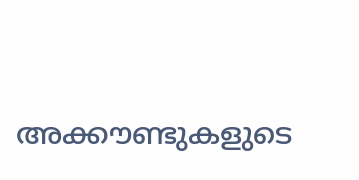അക്കൗണ്ടുകളുടെ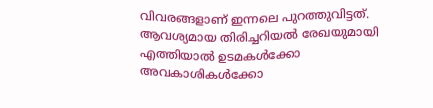വിവരങ്ങളാണ് ഇന്നലെ പുറത്തുവിട്ടത്. ആവശ്യമായ തിരിച്ചറിയല്‍ രേഖയുമായി എത്തിയാല്‍ ഉടമകള്‍ക്കോ അവകാശികള്‍ക്കോ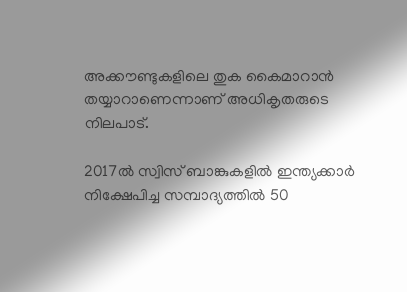അക്കൗണ്ടുകളിലെ തുക കൈമാറാന്‍ തയ്യാറാണെന്നാണ് അധികൃതരുടെ നിലപാട്.

2017ല്‍ സ്വിസ് ബാങ്കുകളില്‍ ഇന്ത്യക്കാര്‍ നിക്ഷേപിച്ച സമ്പാദ്യത്തില്‍ 50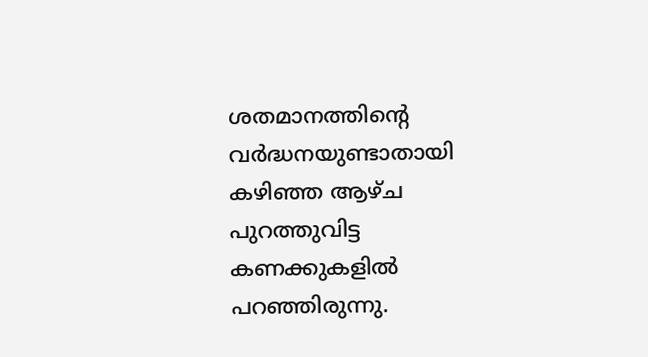ശതമാനത്തിന്റെ വര്‍ദ്ധനയുണ്ടാതായി കഴിഞ്ഞ ആഴ്ച പുറത്തുവിട്ട കണക്കുകളില്‍ പറഞ്ഞിരുന്നു.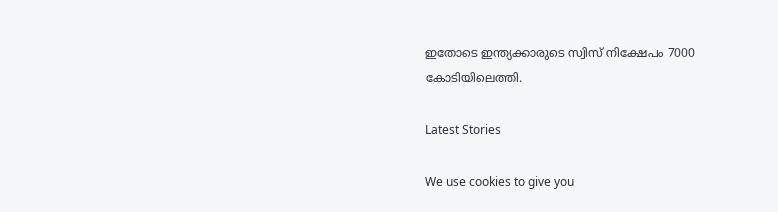ഇതോടെ ഇന്ത്യക്കാരുടെ സ്വിസ് നിക്ഷേപം 7000 കോടിയിലെത്തി.

Latest Stories

We use cookies to give you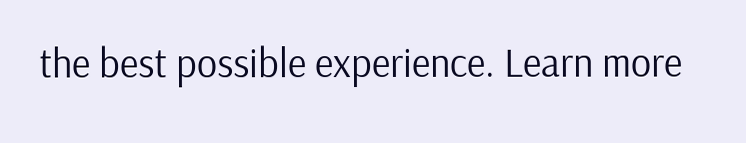the best possible experience. Learn more